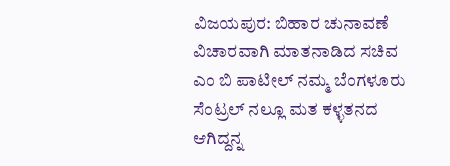ವಿಜಯಪುರ: ಬಿಹಾರ ಚುನಾವಣೆ ವಿಚಾರವಾಗಿ ಮಾತನಾಡಿದ ಸಚಿವ ಎಂ ಬಿ ಪಾಟೀಲ್ ನಮ್ಮ ಬೆಂಗಳೂರು ಸೆಂಟ್ರಲ್ ನಲ್ಲೂ ಮತ ಕಳ್ಳತನದ ಆಗಿದ್ದನ್ನ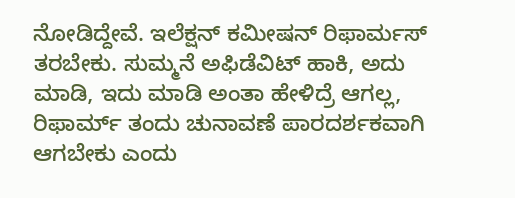ನೋಡಿದ್ದೇವೆ. ಇಲೆಕ್ಷನ್ ಕಮೀಷನ್ ರಿಫಾರ್ಮಸ್ ತರಬೇಕು. ಸುಮ್ಮನೆ ಅಫಿಡೆವಿಟ್ ಹಾಕಿ, ಅದು ಮಾಡಿ, ಇದು ಮಾಡಿ ಅಂತಾ ಹೇಳಿದ್ರೆ ಆಗಲ್ಲ, ರಿಫಾರ್ಮ್ ತಂದು ಚುನಾವಣೆ ಪಾರದರ್ಶಕವಾಗಿ ಆಗಬೇಕು ಎಂದು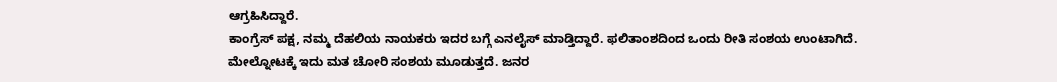ಆಗ್ರಹಿಸಿದ್ದಾರೆ.
ಕಾಂಗ್ರೆಸ್ ಪಕ್ಷ, ನಮ್ಮ ದೆಹಲಿಯ ನಾಯಕರು ಇದರ ಬಗ್ಗೆ ಎನಲೈಸ್ ಮಾಡ್ತಿದ್ದಾರೆ. ಫಲಿತಾಂಶದಿಂದ ಒಂದು ರೀತಿ ಸಂಶಯ ಉಂಟಾಗಿದೆ. ಮೇಲ್ನೋಟಕ್ಕೆ ಇದು ಮತ ಚೋರಿ ಸಂಶಯ ಮೂಡುತ್ತದೆ. ಜನರ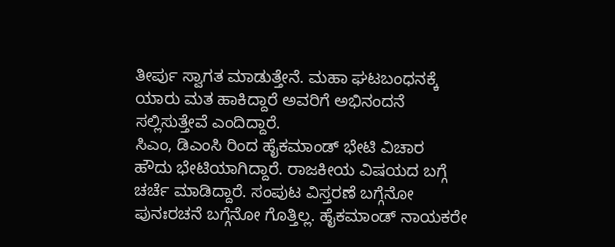ತೀರ್ಪು ಸ್ವಾಗತ ಮಾಡುತ್ತೇನೆ. ಮಹಾ ಘಟಬಂಧನಕ್ಕೆ ಯಾರು ಮತ ಹಾಕಿದ್ದಾರೆ ಅವರಿಗೆ ಅಭಿನಂದನೆ ಸಲ್ಲಿಸುತ್ತೇವೆ ಎಂದಿದ್ದಾರೆ.
ಸಿಎಂ, ಡಿಎಂಸಿ ರಿಂದ ಹೈಕಮಾಂಡ್ ಭೇಟಿ ವಿಚಾರ
ಹೌದು ಭೇಟಿಯಾಗಿದ್ದಾರೆ. ರಾಜಕೀಯ ವಿಷಯದ ಬಗ್ಗೆ ಚರ್ಚೆ ಮಾಡಿದ್ದಾರೆ. ಸಂಪುಟ ವಿಸ್ತರಣೆ ಬಗ್ಗೆನೋ ಪುನಃರಚನೆ ಬಗ್ಗೆನೋ ಗೊತ್ತಿಲ್ಲ. ಹೈಕಮಾಂಡ್ ನಾಯಕರೇ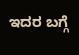ಇದರ ಬಗ್ಗೆ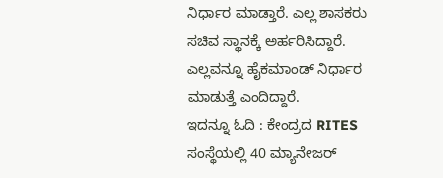ನಿರ್ಧಾರ ಮಾಡ್ತಾರೆ. ಎಲ್ಲ ಶಾಸಕರು ಸಚಿವ ಸ್ಥಾನಕ್ಕೆ ಅರ್ಹರಿಸಿದ್ದಾರೆ. ಎಲ್ಲವನ್ನೂ ಹೈಕಮಾಂಡ್ ನಿರ್ಧಾರ ಮಾಡುತ್ತೆ ಎಂದಿದ್ದಾರೆ.
ಇದನ್ನೂ ಓದಿ : ಕೇಂದ್ರದ RITES ಸಂಸ್ಥೆಯಲ್ಲಿ 40 ಮ್ಯಾನೇಜರ್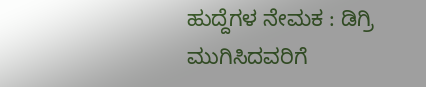ಹುದ್ದೆಗಳ ನೇಮಕ : ಡಿಗ್ರಿ ಮುಗಿಸಿದವರಿಗೆ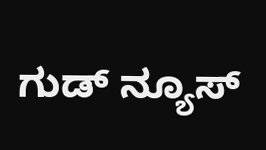ಗುಡ್ ನ್ಯೂಸ್